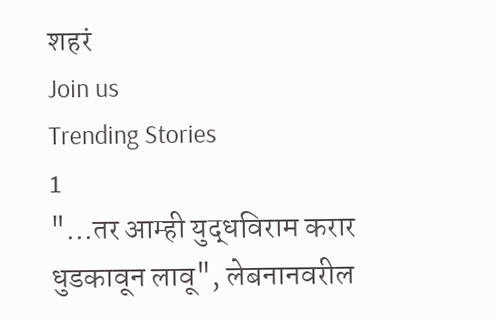शहरं
Join us
Trending Stories
1
"...तर आम्ही युद्धविराम करार धुडकावून लावू", लेबनानवरील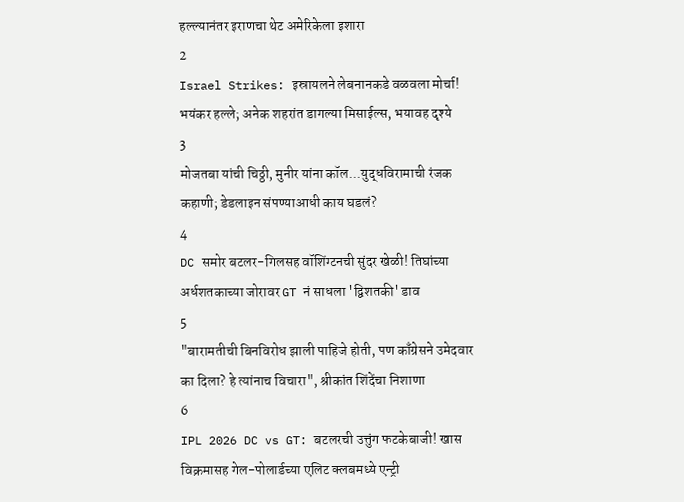हल्ल्यानंतर इराणचा थेट अमेरिकेला इशारा
2
Israel Strikes: इस्रायलने लेबनानकडे वळवला मोर्चा! भयंकर हल्ले; अनेक शहरांत डागल्या मिसाईल्स, भयावह दृश्ये
3
मोजतबा यांची चिठ्ठी, मुनीर यांना कॉल...युद्धविरामाची रंजक कहाणी; डेडलाइन संपण्याआधी काय घडलं?
4
DC समोर बटलर-गिलसह वॉशिंग्टनची सुंदर खेळी! तिघांच्या अर्धशतकाच्या जोरावर GT नं साधला 'द्विशतकी' डाव
5
"बारामतीची बिनविरोध झाली पाहिजे होती, पण काँग्रेसने उमेदवार का दिला? हे त्यांनाच विचारा", श्रीकांत शिंदेंचा निशाणा
6
IPL 2026 DC vs GT: बटलरची उत्तुंग फटकेबाजी! खास विक्रमासह गेल-पोलार्डच्या एलिट क्लबमध्ये एन्ट्री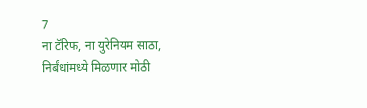7
ना टॅरिफ, ना युरेनियम साठा, निर्बंधांमध्ये मिळणार मोठी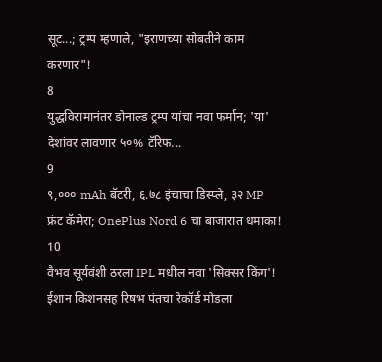सूट...; ट्रम्प म्हणाले, "इराणच्या सोबतीने काम करणार"!
8
युद्धविरामानंतर डोनाल्ड ट्रम्प यांचा नवा फर्मान; 'या' देशांवर लावणार ५०% टॅरिफ...
9
९,००० mAh बॅटरी, ६.७८ इंचाचा डिस्प्ले, ३२ MP फ्रंट कॅमेरा; OnePlus Nord 6 चा बाजारात धमाका!
10
वैभव सूर्यवंशी ठरला IPL मधील नवा 'सिक्सर किंग'! ईशान किशनसह रिषभ पंतचा रेकॉर्ड मोडला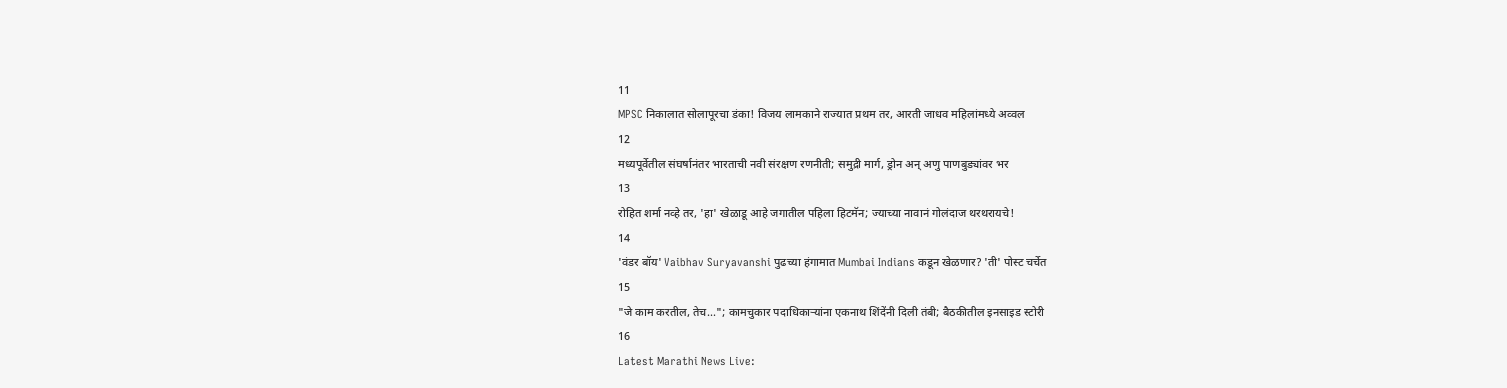11
MPSC निकालात सोलापूरचा डंका! विजय लामकाने राज्यात प्रथम तर, आरती जाधव महिलांमध्ये अव्वल
12
मध्यपूर्वेतील संघर्षानंतर भारताची नवी संरक्षण रणनीती; समुद्री मार्ग, ड्रोन अन् अणु पाणबुड्यांवर भर
13
रोहित शर्मा नव्हे तर, 'हा' खेळाडू आहे जगातील पहिला हिटमॅन; ज्याच्या नावानं गोलंदाज थरथरायचे!
14
'वंडर बॉय' Vaibhav Suryavanshi पुढच्या हंगामात Mumbai Indians कडून खेळणार? 'ती' पोस्ट चर्चेत
15
"जे काम करतील, तेच..."; कामचुकार पदाधिकाऱ्यांना एकनाथ शिंदेंनी दिली तंबी; बैठकीतील इनसाइड स्टोरी
16
Latest Marathi News Live: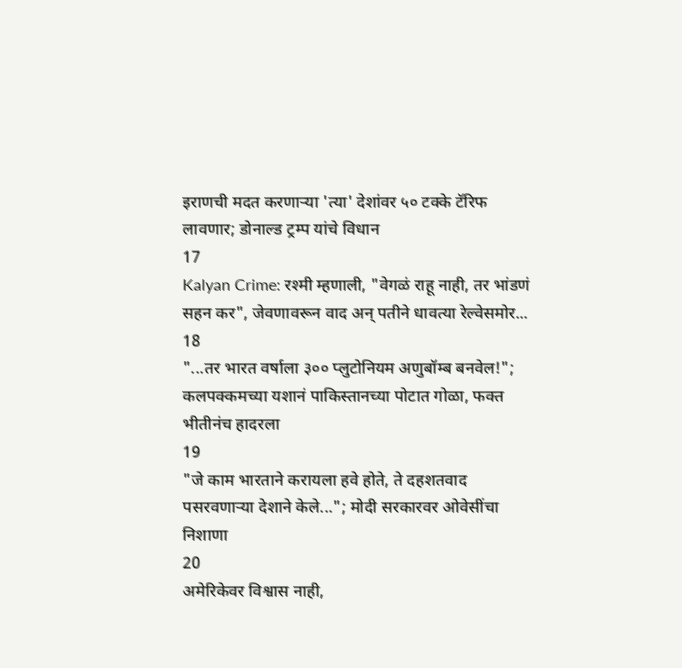इराणची मदत करणाऱ्या 'त्या' देशांवर ५० टक्के टॅरिफ लावणार; डोनाल्ड ट्रम्प यांचे विधान
17
Kalyan Crime: रश्मी म्हणाली, "वेगळं राहू नाही, तर भांडणं सहन कर", जेवणावरून वाद अन् पतीने धावत्या रेल्वेसमोर...
18
"...तर भारत वर्षाला ३०० प्लुटोनियम अणुबॉम्ब बनवेल!"; कलपक्कमच्या यशानं पाकिस्तानच्या पोटात गोळा, फक्त भीतीनंच हादरला
19
"जे काम भारताने करायला हवे होते, ते दहशतवाद पसरवणाऱ्या देशाने केले..."; मोदी सरकारवर ओवेसींचा निशाणा
20
अमेरिकेवर विश्वास नाही,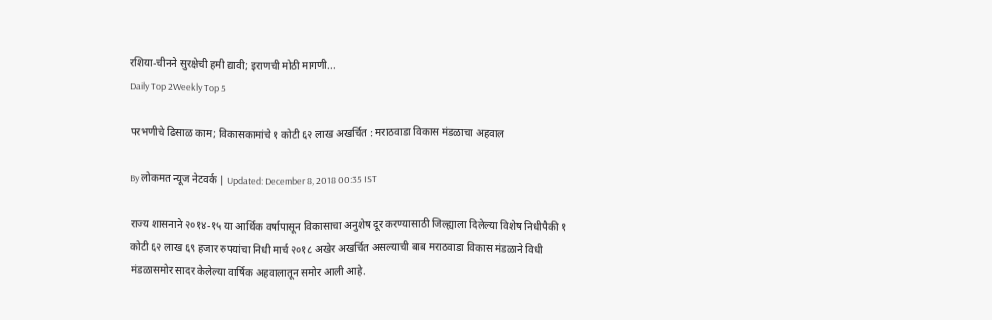रशिया-चीनने सुरक्षेची हमी द्यावी; इराणची मोठी मागणी...
Daily Top 2Weekly Top 5

परभणीचे ढिसाळ काम; विकासकामांचे १ कोटी ६२ लाख अखर्चित : मराठवाडा विकास मंडळाचा अहवाल

By लोकमत न्यूज नेटवर्क | Updated: December 8, 2018 00:35 IST

राज्य शासनाने २०१४-१५ या आर्थिक वर्षापासून विकासाचा अनुशेष दूर करण्यासाठी जिल्ह्याला दिलेल्या विशेष निधीपैकी १ कोटी ६२ लाख ६९ हजार रुपयांचा निधी मार्च २०१८ अखेर अखर्चित असल्याची बाब मराठवाडा विकास मंडळाने विधी मंडळासमोर सादर केलेल्या वार्षिक अहवालातून समोर आली आहे.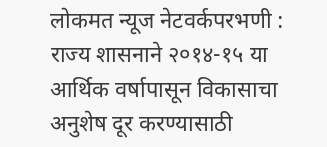लोकमत न्यूज नेटवर्कपरभणी : राज्य शासनाने २०१४-१५ या आर्थिक वर्षापासून विकासाचा अनुशेष दूर करण्यासाठी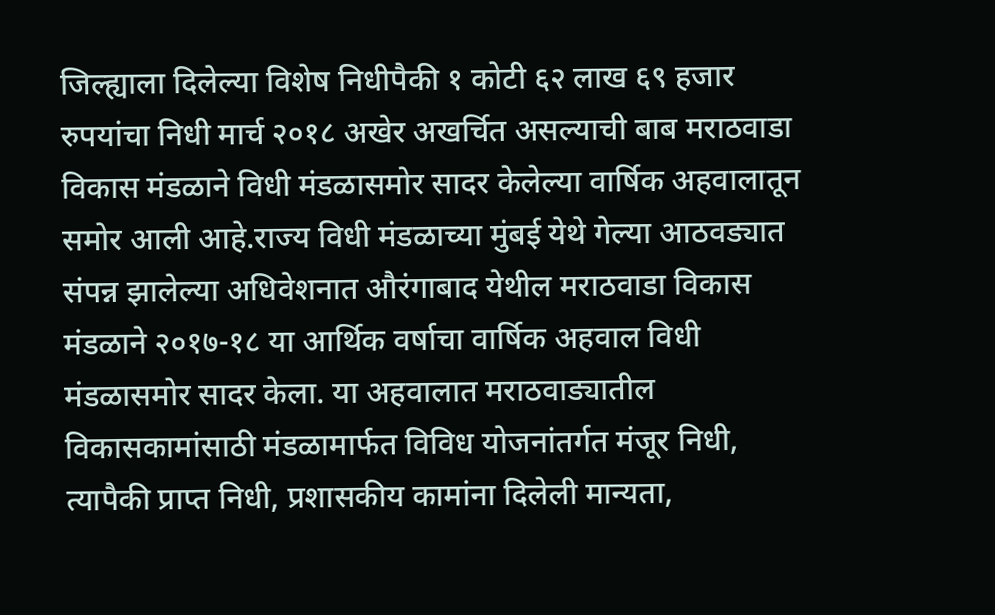जिल्ह्याला दिलेल्या विशेष निधीपैकी १ कोटी ६२ लाख ६९ हजार रुपयांचा निधी मार्च २०१८ अखेर अखर्चित असल्याची बाब मराठवाडा विकास मंडळाने विधी मंडळासमोर सादर केलेल्या वार्षिक अहवालातून समोर आली आहे.राज्य विधी मंडळाच्या मुंबई येथे गेल्या आठवड्यात संपन्न झालेल्या अधिवेशनात औरंगाबाद येथील मराठवाडा विकास मंडळाने २०१७-१८ या आर्थिक वर्षाचा वार्षिक अहवाल विधी मंडळासमोर सादर केला. या अहवालात मराठवाड्यातील विकासकामांसाठी मंडळामार्फत विविध योजनांतर्गत मंजूर निधी, त्यापैकी प्राप्त निधी, प्रशासकीय कामांना दिलेली मान्यता,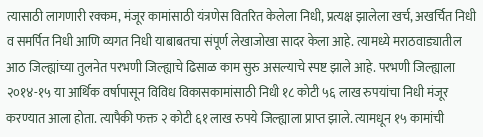त्यासाठी लागणारी रक्कम, मंजूर कामांसाठी यंत्रणेस वितरित केलेला निधी, प्रत्यक्ष झालेला खर्च, अखर्चित निधी व समर्पित निधी आणि व्यगत निधी याबाबतचा संपूर्ण लेखाजोखा सादर केला आहे. त्यामध्ये मराठवाड्यातील आठ जिल्ह्यांच्या तुलनेत परभणी जिल्ह्याचे ढिसाळ काम सुरु असल्याचे स्पष्ट झाले आहे. परभणी जिल्ह्याला २०१४-१५ या आर्थिक वर्षापासून विविध विकासकामांसाठी निधी १८ कोटी ५६ लाख रुपयांचा निधी मंजूर करण्यात आला होता. त्यापैकी फक्त २ कोटी ६१ लाख रुपये जिल्ह्याला प्राप्त झाले. त्यामधून १५ कामांची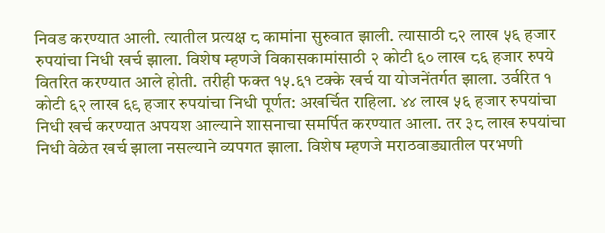निवड करण्यात आली. त्यातील प्रत्यक्ष ८ कामांना सुरुवात झाली. त्यासाठी ८२ लाख ५६ हजार रुपयांचा निधी खर्च झाला. विशेष म्हणजे विकासकामांसाठी २ कोटी ६० लाख ८६ हजार रुपये वितरित करण्यात आले होती. तरीही फक्त १५.६१ टक्के खर्च या योजनेंतर्गत झाला. उर्वरित १ कोटी ६२ लाख ६९ हजार रुपयांचा निधी पूर्णत: अखर्चित राहिला. ४४ लाख ५६ हजार रुपयांचा निधी खर्च करण्यात अपयश आल्याने शासनाचा समर्पित करण्यात आला. तर ३८ लाख रुपयांचा निधी वेळेत खर्च झाला नसल्याने व्यपगत झाला. विशेष म्हणजे मराठवाड्यातील परभणी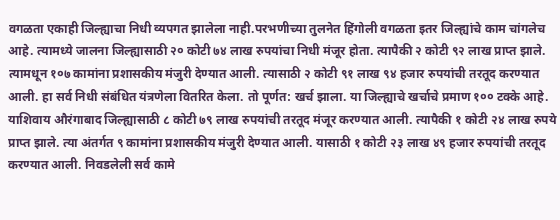वगळता एकाही जिल्ह्याचा निधी व्यपगत झालेला नाही.परभणीच्या तुलनेत हिंगोली वगळता इतर जिल्ह्यांचे काम चांगलेच आहे. त्यामध्ये जालना जिल्ह्यासाठी २० कोटी ७४ लाख रुपयांचा निधी मंजूर होता. त्यापैकी २ कोटी ९२ लाख प्राप्त झाले. त्यामधून १०७ कामांना प्रशासकीय मंजुरी देण्यात आली. त्यासाठी २ कोटी ९१ लाख ९४ हजार रुपयांची तरतूद करण्यात आली. हा सर्व निधी संबंधित यंत्रणेला वितरित केला. तो पूर्णत: खर्च झाला. या जिल्ह्याचे खर्चाचे प्रमाण १०० टक्के आहे. याशिवाय औरंगाबाद जिल्ह्यासाठी ८ कोटी ७९ लाख रुपयांची तरतूद मंजूर करण्यात आली. त्यापैकी १ कोटी २४ लाख रुपये प्राप्त झाले. त्या अंतर्गत ९ कामांना प्रशासकीय मंजुरी देण्यात आली. यासाठी १ कोटी २३ लाख ४९ हजार रुपयांची तरतूद करण्यात आली. निवडलेली सर्व कामे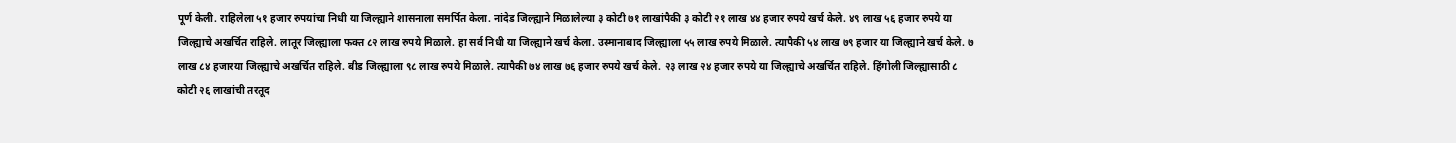पूर्ण केली. राहिलेला ५१ हजार रुपयांचा निधी या जिल्ह्याने शासनाला समर्पित केला. नांदेड जिल्ह्याने मिळालेल्या ३ कोटी ७१ लाखांपैकी ३ कोटी २१ लाख ४४ हजार रुपये खर्च केले. ४९ लाख ५६ हजार रुपये या जिल्ह्याचे अखर्चित राहिले. लातूर जिल्ह्याला फक्त ८२ लाख रुपये मिळाले. हा सर्व निधी या जिल्ह्याने खर्च केला. उस्मानाबाद जिल्ह्याला ५५ लाख रुपये मिळाले. त्यापैकी ५४ लाख ७९ हजार या जिल्ह्याने खर्च केले. ७ लाख ८४ हजारया जिल्ह्याचे अखर्चित राहिले. बीड जिल्ह्याला ९८ लाख रुपये मिळाले. त्यापैकी ७४ लाख ७६ हजार रुपये खर्च केले. २३ लाख २४ हजार रुपये या जिल्ह्याचे अखर्चित राहिले. हिंगोली जिल्ह्यासाठी ८ कोटी २६ लाखांची तरतूद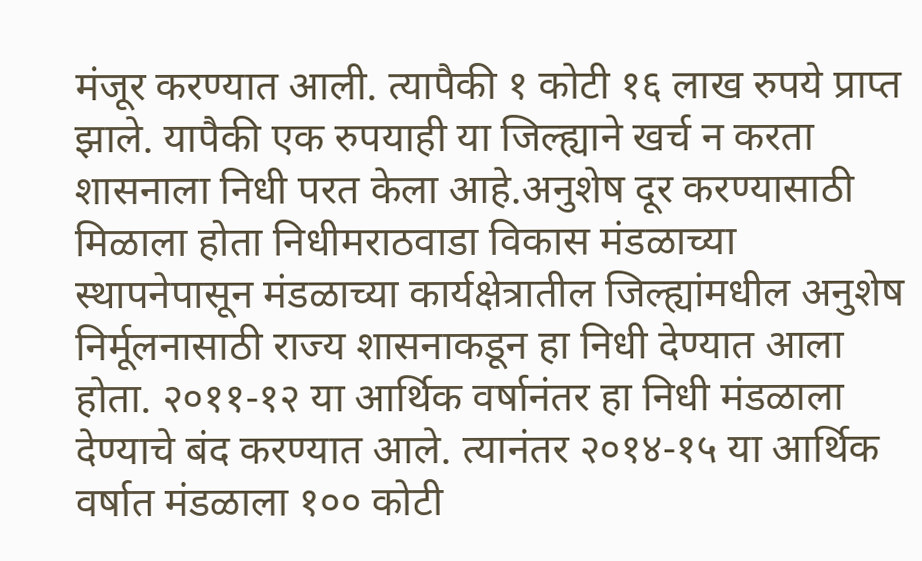मंजूर करण्यात आली. त्यापैकी १ कोटी १६ लाख रुपये प्राप्त झाले. यापैकी एक रुपयाही या जिल्ह्याने खर्च न करता शासनाला निधी परत केला आहे.अनुशेष दूर करण्यासाठी मिळाला होता निधीमराठवाडा विकास मंडळाच्या स्थापनेपासून मंडळाच्या कार्यक्षेत्रातील जिल्ह्यांमधील अनुशेष निर्मूलनासाठी राज्य शासनाकडून हा निधी देण्यात आला होता. २०११-१२ या आर्थिक वर्षानंतर हा निधी मंडळाला देण्याचे बंद करण्यात आले. त्यानंतर २०१४-१५ या आर्थिक वर्षात मंडळाला १०० कोटी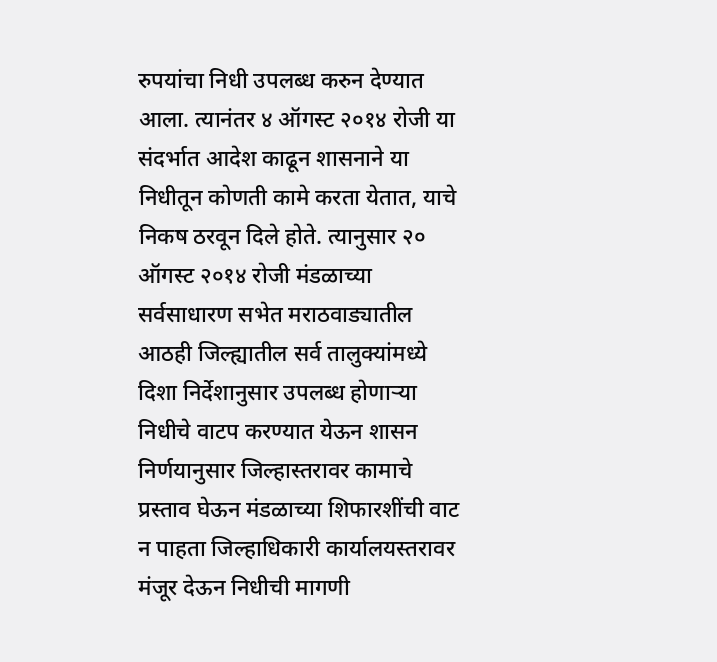रुपयांचा निधी उपलब्ध करुन देण्यात आला. त्यानंतर ४ ऑगस्ट २०१४ रोजी या संदर्भात आदेश काढून शासनाने या निधीतून कोणती कामे करता येतात, याचे निकष ठरवून दिले होते. त्यानुसार २० ऑगस्ट २०१४ रोजी मंडळाच्या सर्वसाधारण सभेत मराठवाड्यातील आठही जिल्ह्यातील सर्व तालुक्यांमध्ये दिशा निर्देशानुसार उपलब्ध होणाऱ्या निधीचे वाटप करण्यात येऊन शासन निर्णयानुसार जिल्हास्तरावर कामाचे प्रस्ताव घेऊन मंडळाच्या शिफारशींची वाट न पाहता जिल्हाधिकारी कार्यालयस्तरावर मंजूर देऊन निधीची मागणी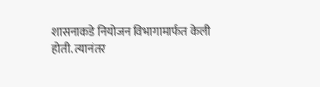शासनाकडे नियोजन विभागामार्फत केली होती. त्यानंतर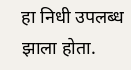हा निधी उपलब्ध झाला होता.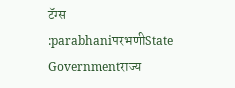टॅग्स :parabhaniपरभणीState Governmentराज्य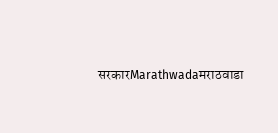सरकारMarathwadaमराठवाडा